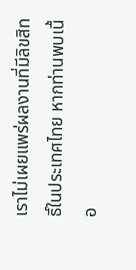เราไม่เผยแพร่ผลงานที่มีลิขสิทธิ์ในประเทศไทย หากท่านพบเนื้อ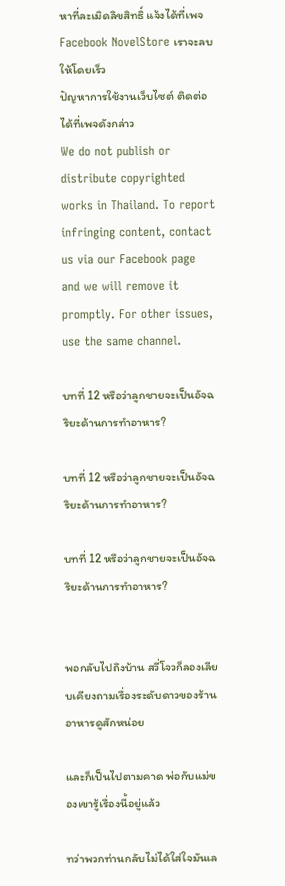หาที่ละเมิดลิขสิทธิ์ แจ้งได้ที่เพจ Facebook NovelStore เราจะลบให้โดยเร็ว
ปัญหาการใช้งานเว็บไซต์ ติดต่อได้ที่เพจดังกล่าว
We do not publish or distribute copyrighted works in Thailand. To report infringing content, contact us via our Facebook page and we will remove it promptly. For other issues, use the same channel.

บทที่ 12 หรือว่าลูกชายจะเป็นอัจฉริยะด้านการทำอาหาร?

บทที่ 12 หรือว่าลูกชายจะเป็นอัจฉริยะด้านการทำอาหาร?

บทที่ 12 หรือว่าลูกชายจะเป็นอัจฉริยะด้านการทำอาหาร?


พอกลับไปถึงบ้าน สวี่โจวก็ลองเลียบเคียงถามเรื่องระดับดาวของร้านอาหารดูสักหน่อย

และก็เป็นไปตามคาด พ่อกับแม่ของเขารู้เรื่องนี้อยู่แล้ว

ทว่าพวกท่านกลับไม่ได้ใส่ใจมันเล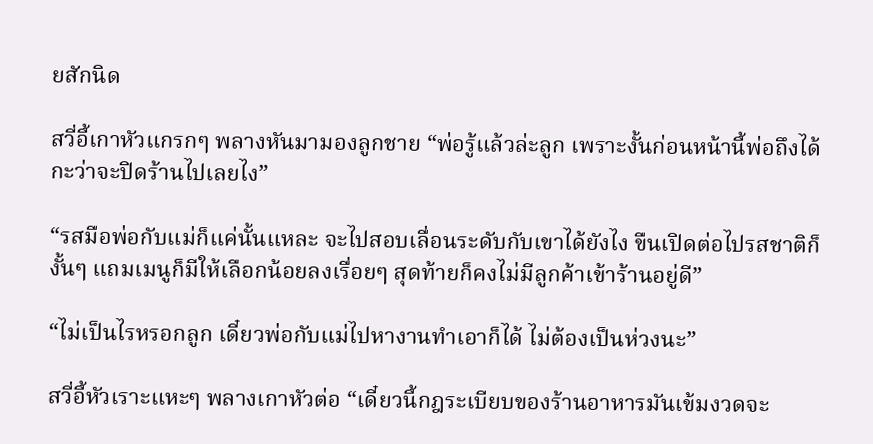ยสักนิด

สวี่อี้เกาหัวแกรกๆ พลางหันมามองลูกชาย “พ่อรู้แล้วล่ะลูก เพราะงั้นก่อนหน้านี้พ่อถึงได้กะว่าจะปิดร้านไปเลยไง”

“รสมือพ่อกับแม่ก็แค่นั้นแหละ จะไปสอบเลื่อนระดับกับเขาได้ยังไง ขืนเปิดต่อไปรสชาติก็งั้นๆ แถมเมนูก็มีให้เลือกน้อยลงเรื่อยๆ สุดท้ายก็คงไม่มีลูกค้าเข้าร้านอยู่ดี”

“ไม่เป็นไรหรอกลูก เดี๋ยวพ่อกับแม่ไปหางานทำเอาก็ได้ ไม่ต้องเป็นห่วงนะ”

สวี่อี้หัวเราะแหะๆ พลางเกาหัวต่อ “เดี๋ยวนี้กฎระเบียบของร้านอาหารมันเข้มงวดจะ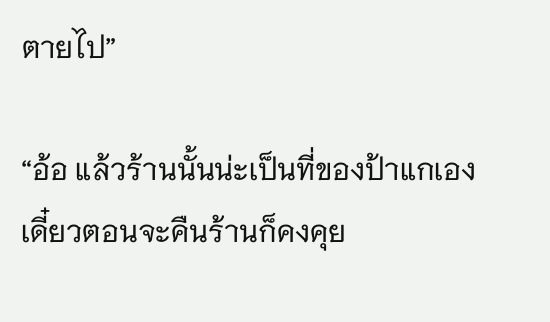ตายไป”

“อ้อ แล้วร้านนั้นน่ะเป็นที่ของป้าแกเอง เดี๋ยวตอนจะคืนร้านก็คงคุย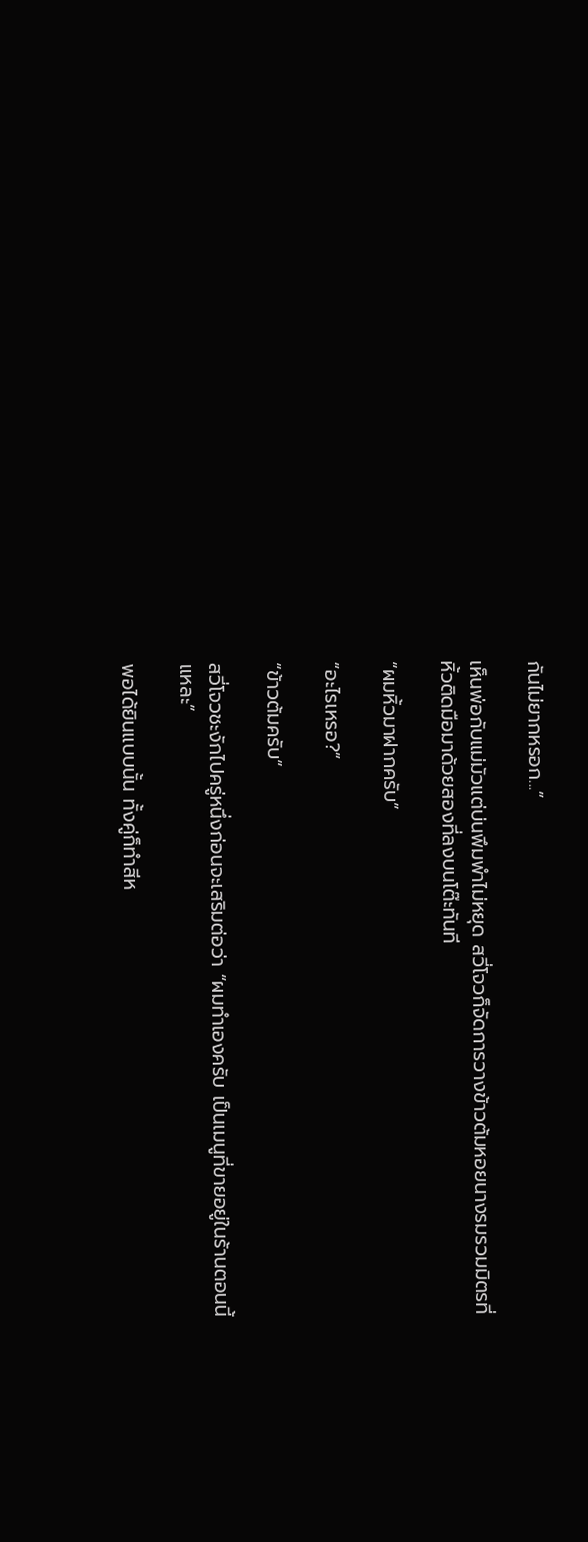กันไม่ยากหรอก...”

เห็นพ่อกับแม่มัวแต่บ่นพึมพำไม่หยุด สวี่โจวก็จัดการวางข้าวต้มหอยนางรมรวมมิตรที่หิ้วติดมือมาด้วยสองที่ลงบนโต๊ะทันที

“ผมหิ้วมาฝากครับ”

“อะไรเหรอ?”

“ข้าวต้มครับ”

สวี่โจวชะงักไปครู่หนึ่งก่อนจะเสริมต่อว่า “ผมทำเองครับ เป็นเมนูที่ขายอยู่ในร้านตอนนี้แหละ”

พอได้ยินแบบนั้น ทั้งคู่ก็ทำสีห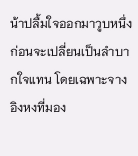น้าปลื้มใจออกมาวูบหนึ่ง ก่อนจะเปลี่ยนเป็นลำบากใจแทน โดยเฉพาะจางอิงหงที่มอง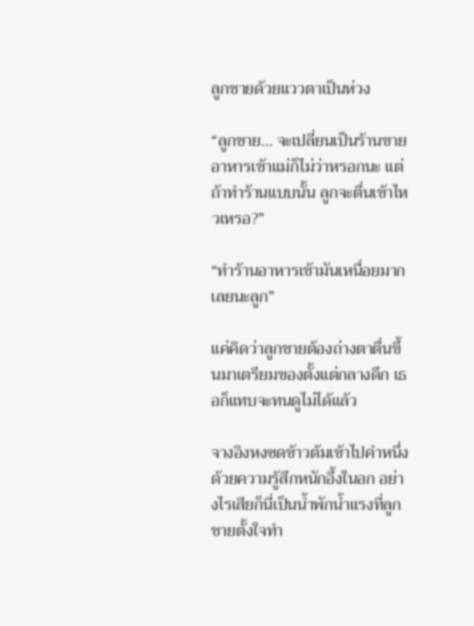ลูกชายด้วยแววตาเป็นห่วง

“ลูกชาย... จะเปลี่ยนเป็นร้านขายอาหารเช้าแม่ก็ไม่ว่าหรอกนะ แต่ถ้าทำร้านแบบนั้น ลูกจะตื่นเช้าไหวเหรอ?”

“ทำร้านอาหารเช้ามันเหนื่อยมากเลยนะลูก”

แค่คิดว่าลูกชายต้องถ่างตาตื่นขึ้นมาเตรียมของตั้งแต่กลางดึก เธอก็แทบจะทนดูไม่ได้แล้ว

จางอิงหงซดข้าวต้มเข้าไปคำหนึ่งด้วยความรู้สึกหนักอึ้งในอก อย่างไรเสียก็นี่เป็นน้ำพักน้ำแรงที่ลูกชายตั้งใจทำ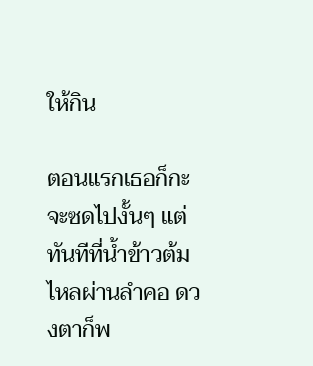ให้กิน

ตอนแรกเธอก็กะจะซดไปงั้นๆ แต่ทันทีที่น้ำข้าวต้มไหลผ่านลำคอ ดวงตาก็พ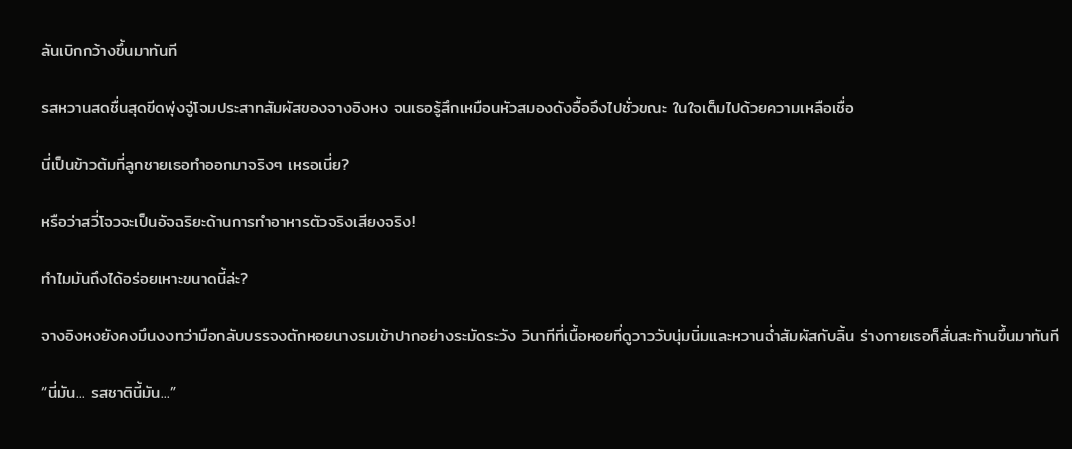ลันเบิกกว้างขึ้นมาทันที

รสหวานสดชื่นสุดขีดพุ่งจู่โจมประสาทสัมผัสของจางอิงหง จนเธอรู้สึกเหมือนหัวสมองดังอื้ออึงไปชั่วขณะ ในใจเต็มไปด้วยความเหลือเชื่อ

นี่เป็นข้าวต้มที่ลูกชายเธอทำออกมาจริงๆ เหรอเนี่ย?

หรือว่าสวี่โจวจะเป็นอัจฉริยะด้านการทำอาหารตัวจริงเสียงจริง!

ทำไมมันถึงได้อร่อยเหาะขนาดนี้ล่ะ?

จางอิงหงยังคงมึนงงทว่ามือกลับบรรจงตักหอยนางรมเข้าปากอย่างระมัดระวัง วินาทีที่เนื้อหอยที่ดูวาววับนุ่มนิ่มและหวานฉ่ำสัมผัสกับลิ้น ร่างกายเธอก็สั่นสะท้านขึ้นมาทันที

“นี่มัน... รสชาตินี้มัน...”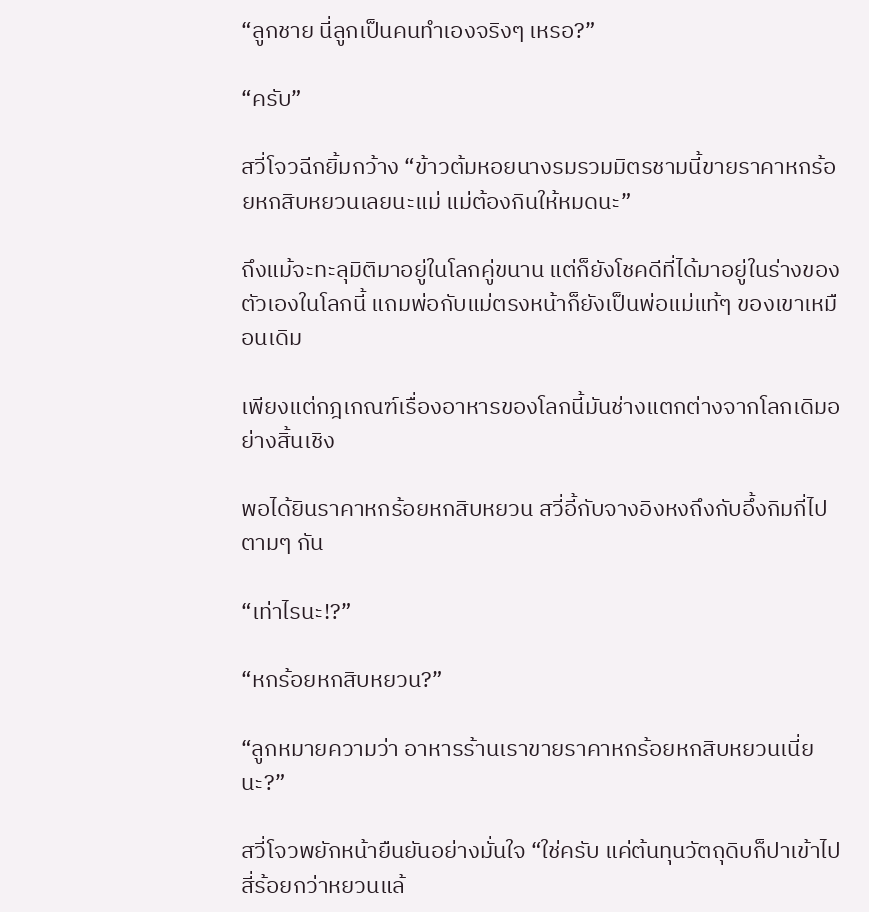“ลูกชาย นี่ลูกเป็นคนทำเองจริงๆ เหรอ?”

“ครับ”

สวี่โจวฉีกยิ้มกว้าง “ข้าวต้มหอยนางรมรวมมิตรชามนี้ขายราคาหกร้อยหกสิบหยวนเลยนะแม่ แม่ต้องกินให้หมดนะ”

ถึงแม้จะทะลุมิติมาอยู่ในโลกคู่ขนาน แต่ก็ยังโชคดีที่ได้มาอยู่ในร่างของตัวเองในโลกนี้ แถมพ่อกับแม่ตรงหน้าก็ยังเป็นพ่อแม่แท้ๆ ของเขาเหมือนเดิม

เพียงแต่กฎเกณฑ์เรื่องอาหารของโลกนี้มันช่างแตกต่างจากโลกเดิมอย่างสิ้นเชิง

พอได้ยินราคาหกร้อยหกสิบหยวน สวี่อี้กับจางอิงหงถึงกับอึ้งกิมกี่ไปตามๆ กัน

“เท่าไรนะ!?”

“หกร้อยหกสิบหยวน?”

“ลูกหมายความว่า อาหารร้านเราขายราคาหกร้อยหกสิบหยวนเนี่ยนะ?”

สวี่โจวพยักหน้ายืนยันอย่างมั่นใจ “ใช่ครับ แค่ต้นทุนวัตถุดิบก็ปาเข้าไปสี่ร้อยกว่าหยวนแล้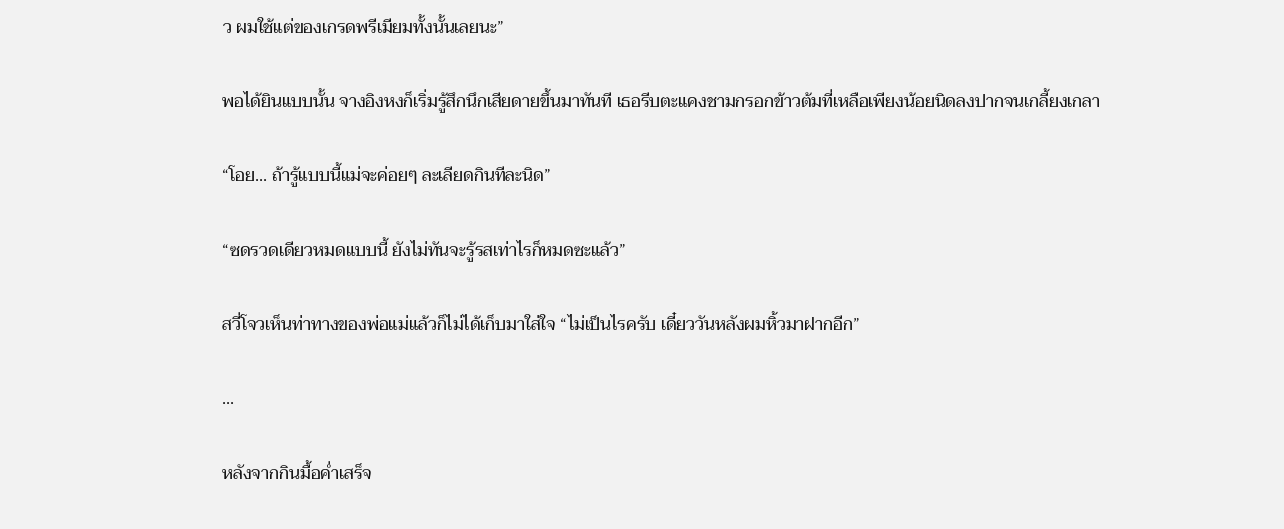ว ผมใช้แต่ของเกรดพรีเมียมทั้งนั้นเลยนะ”

พอได้ยินแบบนั้น จางอิงหงก็เริ่มรู้สึกนึกเสียดายขึ้นมาทันที เธอรีบตะแคงชามกรอกข้าวต้มที่เหลือเพียงน้อยนิดลงปากจนเกลี้ยงเกลา

“โอย... ถ้ารู้แบบนี้แม่จะค่อยๆ ละเลียดกินทีละนิด”

“ซดรวดเดียวหมดแบบนี้ ยังไม่ทันจะรู้รสเท่าไรก็หมดซะแล้ว”

สวี่โจวเห็นท่าทางของพ่อแม่แล้วก็ไม่ได้เก็บมาใส่ใจ “ไม่เป็นไรครับ เดี๋ยววันหลังผมหิ้วมาฝากอีก”

...

หลังจากกินมื้อค่ำเสร็จ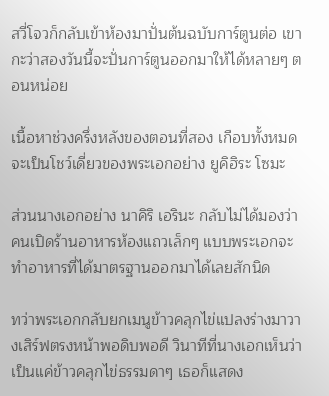สวี่โจวก็กลับเข้าห้องมาปั่นต้นฉบับการ์ตูนต่อ เขากะว่าสองวันนี้จะปั่นการ์ตูนออกมาให้ได้หลายๆ ตอนหน่อย

เนื้อหาช่วงครึ่งหลังของตอนที่สอง เกือบทั้งหมดจะเป็นโชว์เดี่ยวของพระเอกอย่าง ยูคิฮิระ โซมะ

ส่วนนางเอกอย่าง นาคิริ เอรินะ กลับไม่ได้มองว่าคนเปิดร้านอาหารห้องแถวเล็กๆ แบบพระเอกจะทำอาหารที่ได้มาตรฐานออกมาได้เลยสักนิด

ทว่าพระเอกกลับยกเมนูข้าวคลุกไข่แปลงร่างมาวางเสิร์ฟตรงหน้าพอดิบพอดี วินาทีที่นางเอกเห็นว่าเป็นแค่ข้าวคลุกไข่ธรรมดาๆ เธอก็แสดง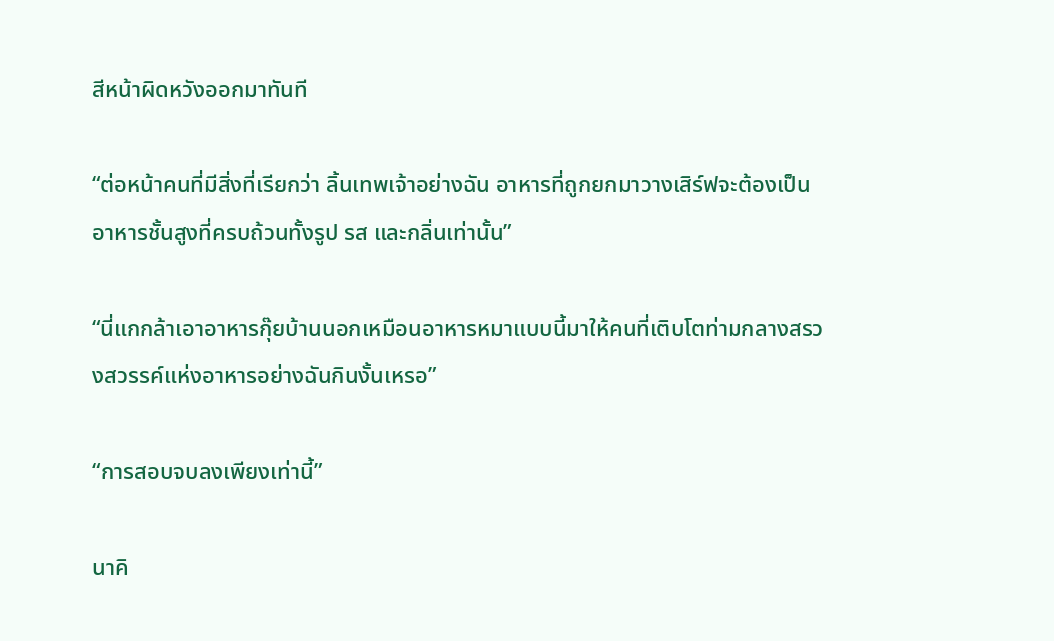สีหน้าผิดหวังออกมาทันที

“ต่อหน้าคนที่มีสิ่งที่เรียกว่า ลิ้นเทพเจ้าอย่างฉัน อาหารที่ถูกยกมาวางเสิร์ฟจะต้องเป็นอาหารชั้นสูงที่ครบถ้วนทั้งรูป รส และกลิ่นเท่านั้น”

“นี่แกกล้าเอาอาหารกุ๊ยบ้านนอกเหมือนอาหารหมาแบบนี้มาให้คนที่เติบโตท่ามกลางสรวงสวรรค์แห่งอาหารอย่างฉันกินงั้นเหรอ”

“การสอบจบลงเพียงเท่านี้”

นาคิ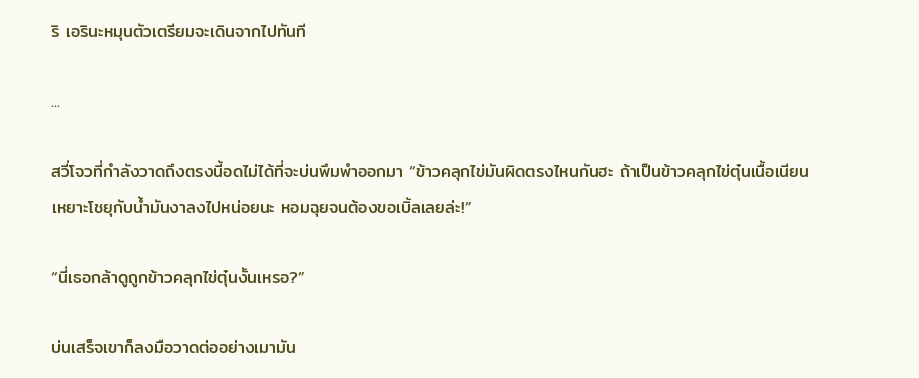ริ เอรินะหมุนตัวเตรียมจะเดินจากไปทันที

...

สวี่โจวที่กำลังวาดถึงตรงนี้อดไม่ได้ที่จะบ่นพึมพำออกมา “ข้าวคลุกไข่มันผิดตรงไหนกันฮะ ถ้าเป็นข้าวคลุกไข่ตุ๋นเนื้อเนียน เหยาะโชยุกับน้ำมันงาลงไปหน่อยนะ หอมฉุยจนต้องขอเบิ้ลเลยล่ะ!”

“นี่เธอกล้าดูถูกข้าวคลุกไข่ตุ๋นงั้นเหรอ?”

บ่นเสร็จเขาก็ลงมือวาดต่ออย่างเมามัน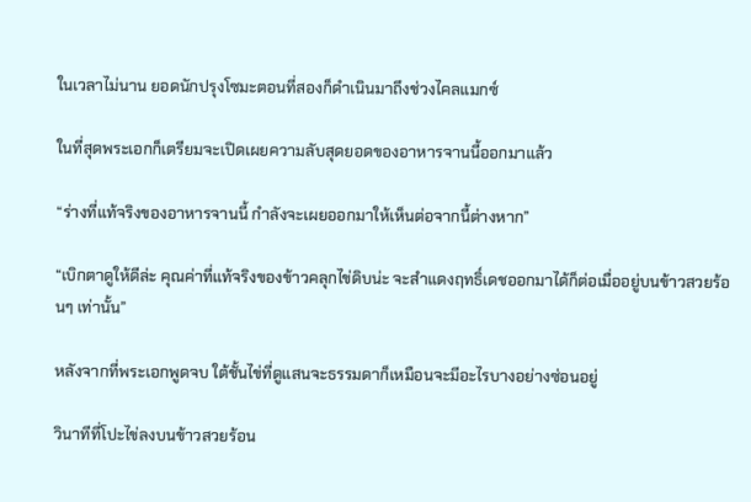ในเวลาไม่นาน ยอดนักปรุงโซมะตอนที่สองก็ดำเนินมาถึงช่วงไคลแมกซ์

ในที่สุดพระเอกก็เตรียมจะเปิดเผยความลับสุดยอดของอาหารจานนี้ออกมาแล้ว

“ร่างที่แท้จริงของอาหารจานนี้ กำลังจะเผยออกมาให้เห็นต่อจากนี้ต่างหาก”

“เบิกตาดูให้ดีล่ะ คุณค่าที่แท้จริงของข้าวคลุกไข่ดิบน่ะ จะสำแดงฤทธิ์เดชออกมาได้ก็ต่อเมื่ออยู่บนข้าวสวยร้อนๆ เท่านั้น”

หลังจากที่พระเอกพูดจบ ใต้ชั้นไข่ที่ดูแสนจะธรรมดาก็เหมือนจะมีอะไรบางอย่างซ่อนอยู่

วินาทีที่โปะไข่ลงบนข้าวสวยร้อน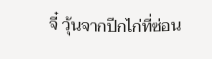จี๋ วุ้นจากปีกไก่ที่ซ่อน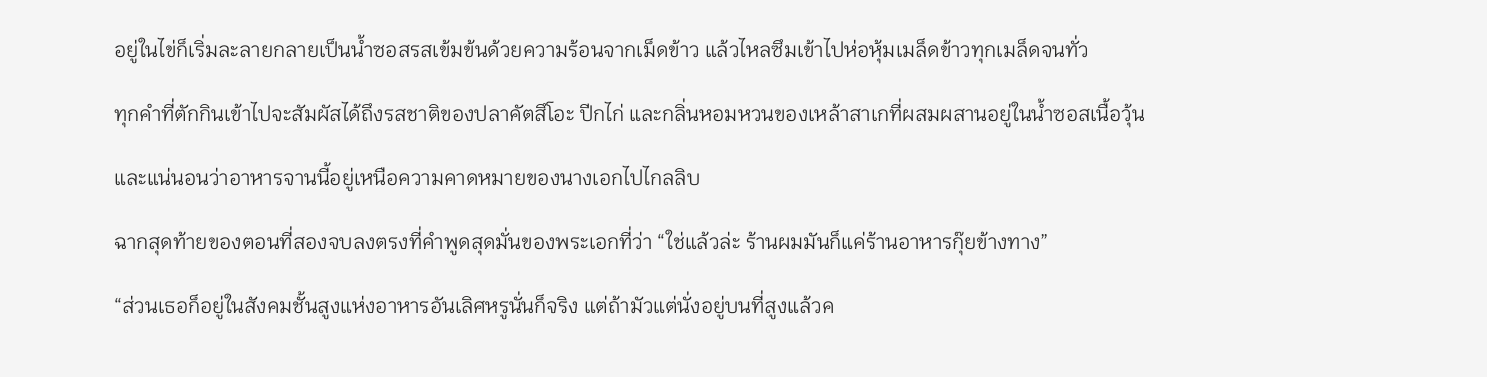อยู่ในไข่ก็เริ่มละลายกลายเป็นน้ำซอสรสเข้มข้นด้วยความร้อนจากเม็ดข้าว แล้วไหลซึมเข้าไปห่อหุ้มเมล็ดข้าวทุกเมล็ดจนทั่ว

ทุกคำที่ตักกินเข้าไปจะสัมผัสได้ถึงรสชาติของปลาคัตสึโอะ ปีกไก่ และกลิ่นหอมหวนของเหล้าสาเกที่ผสมผสานอยู่ในน้ำซอสเนื้อวุ้น

และแน่นอนว่าอาหารจานนี้อยู่เหนือความคาดหมายของนางเอกไปไกลลิบ

ฉากสุดท้ายของตอนที่สองจบลงตรงที่คำพูดสุดมั่นของพระเอกที่ว่า “ใช่แล้วล่ะ ร้านผมมันก็แค่ร้านอาหารกุ๊ยข้างทาง”

“ส่วนเธอก็อยู่ในสังคมชั้นสูงแห่งอาหารอันเลิศหรูนั่นก็จริง แต่ถ้ามัวแต่นั่งอยู่บนที่สูงแล้วค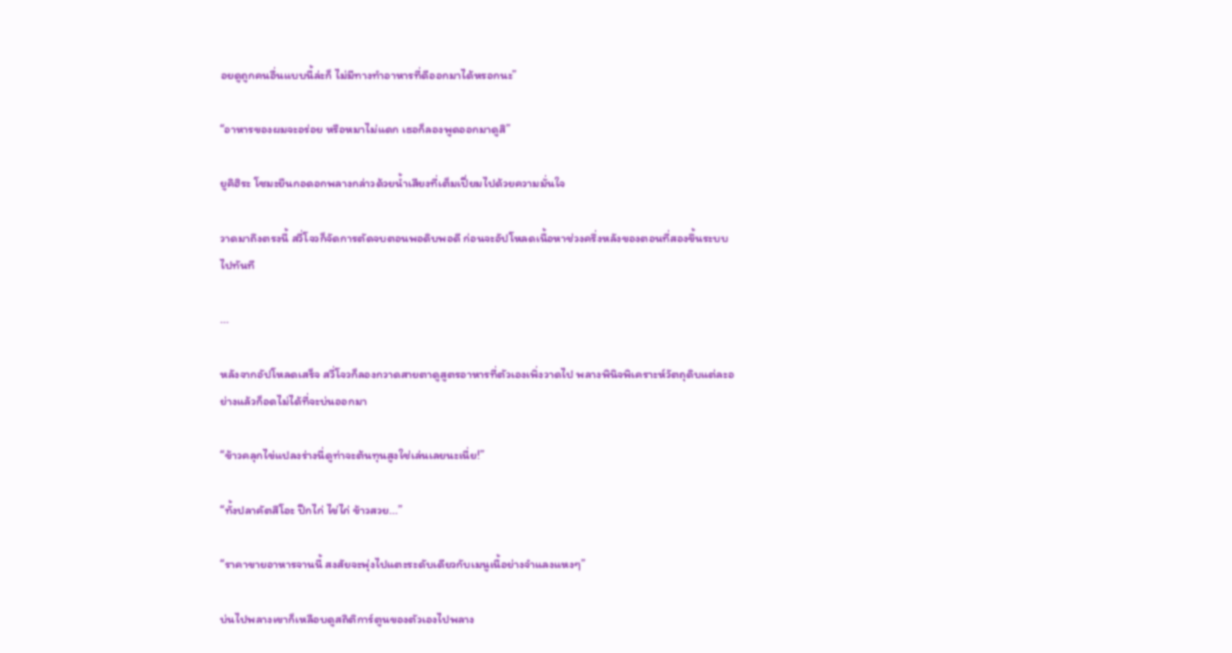อยดูถูกคนอื่นแบบนี้ล่ะก็ ไม่มีทางทำอาหารที่ดีออกมาได้หรอกนะ”

“อาหารของผมจะอร่อย หรือหมาไม่แดก เธอก็ลองพูดออกมาดูสิ”

ยูคิฮิระ โซมะยืนกอดอกพลางกล่าวด้วยน้ำเสียงที่เต็มเปี่ยมไปด้วยความมั่นใจ

วาดมาถึงตรงนี้ สวี่โจวก็จัดการตัดจบตอนพอดิบพอดี ก่อนจะอัปโหลดเนื้อหาช่วงครึ่งหลังของตอนที่สองขึ้นระบบไปทันที

...

หลังจากอัปโหลดเสร็จ สวี่โจวก็ลองกวาดสายตาดูสูตรอาหารที่ตัวเองเพิ่งวาดไป พลางพินิจพิเคราะห์วัตถุดิบแต่ละอย่างแล้วก็อดไม่ได้ที่จะบ่นออกมา

“ข้าวคลุกไข่แปลงร่างนี่ดูท่าจะต้นทุนสูงใช่เล่นเลยนะเนี่ย!”

“ทั้งปลาคัตสึโอะ ปีกไก่ ไข่ไก่ ข้าวสวย...”

“ราคาขายอาหารจานนี้ สงสัยจะพุ่งไปแตะระดับเดียวกับเมนูเนื้อย่างจำแลงแหงๆ”

บ่นไปพลางเขาก็เหลือบดูสถิติการ์ตูนของตัวเองไปพลาง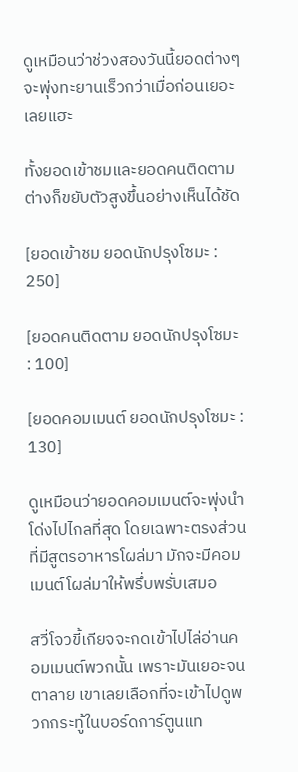ดูเหมือนว่าช่วงสองวันนี้ยอดต่างๆ จะพุ่งทะยานเร็วกว่าเมื่อก่อนเยอะเลยแฮะ

ทั้งยอดเข้าชมและยอดคนติดตามต่างก็ขยับตัวสูงขึ้นอย่างเห็นได้ชัด

[ยอดเข้าชม ยอดนักปรุงโซมะ : 250]

[ยอดคนติดตาม ยอดนักปรุงโซมะ : 100]

[ยอดคอมเมนต์ ยอดนักปรุงโซมะ : 130]

ดูเหมือนว่ายอดคอมเมนต์จะพุ่งนำโด่งไปไกลที่สุด โดยเฉพาะตรงส่วนที่มีสูตรอาหารโผล่มา มักจะมีคอมเมนต์โผล่มาให้พรึ่บพรั่บเสมอ

สวี่โจวขี้เกียจจะกดเข้าไปไล่อ่านคอมเมนต์พวกนั้น เพราะมันเยอะจนตาลาย เขาเลยเลือกที่จะเข้าไปดูพวกกระทู้ในบอร์ดการ์ตูนแท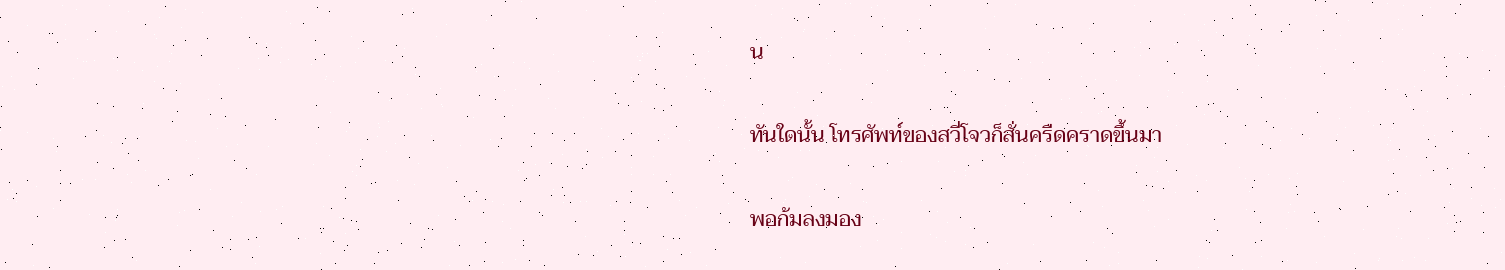น

ทันใดนั้น โทรศัพท์ของสวี่โจวก็สั่นครืดคราดขึ้นมา

พอก้มลงมอง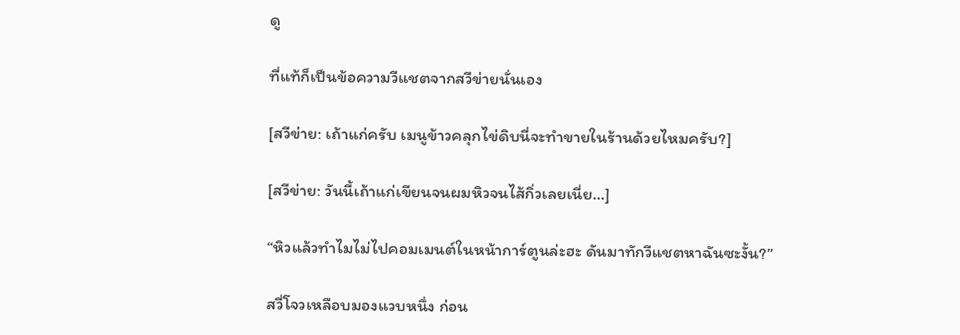ดู

ที่แท้ก็เป็นข้อความวีแชตจากสวีข่ายนั่นเอง

[สวีข่าย: เถ้าแก่ครับ เมนูข้าวคลุกไข่ดิบนี่จะทำขายในร้านด้วยไหมครับ?]

[สวีข่าย: วันนี้เถ้าแก่เขียนจนผมหิวจนไส้กิ่วเลยเนี่ย...]

“หิวแล้วทำไมไม่ไปคอมเมนต์ในหน้าการ์ตูนล่ะฮะ ดันมาทักวีแชตหาฉันซะงั้น?”

สวี่โจวเหลือบมองแวบหนึ่ง ก่อน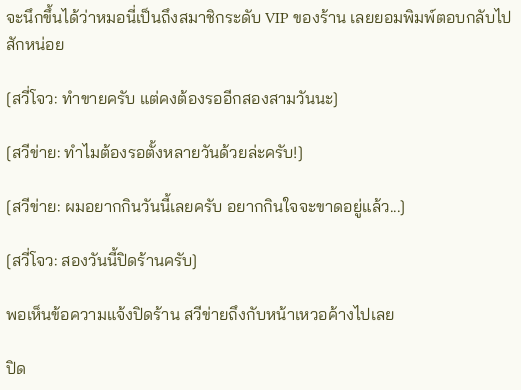จะนึกขึ้นได้ว่าหมอนี่เป็นถึงสมาชิกระดับ VIP ของร้าน เลยยอมพิมพ์ตอบกลับไปสักหน่อย

[สวี่โจว: ทำขายครับ แต่คงต้องรออีกสองสามวันนะ]

[สวีข่าย: ทำไมต้องรอตั้งหลายวันด้วยล่ะครับ!]

[สวีข่าย: ผมอยากกินวันนี้เลยครับ อยากกินใจจะขาดอยู่แล้ว...]

[สวี่โจว: สองวันนี้ปิดร้านครับ]

พอเห็นข้อความแจ้งปิดร้าน สวีข่ายถึงกับหน้าเหวอค้างไปเลย

ปิด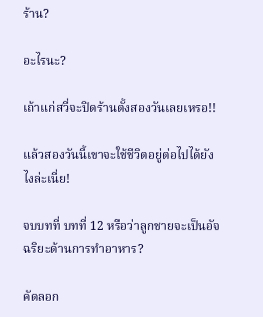ร้าน?

อะไรนะ?

เถ้าแก่สวี่จะปิดร้านตั้งสองวันเลยเหรอ!!

แล้วสองวันนี้เขาจะใช้ชีวิตอยู่ต่อไปได้ยังไงล่ะเนี่ย!

จบบทที่ บทที่ 12 หรือว่าลูกชายจะเป็นอัจฉริยะด้านการทำอาหาร?

คัดลอก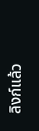ลิงก์แล้ว